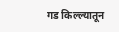गड किल्ल्यातून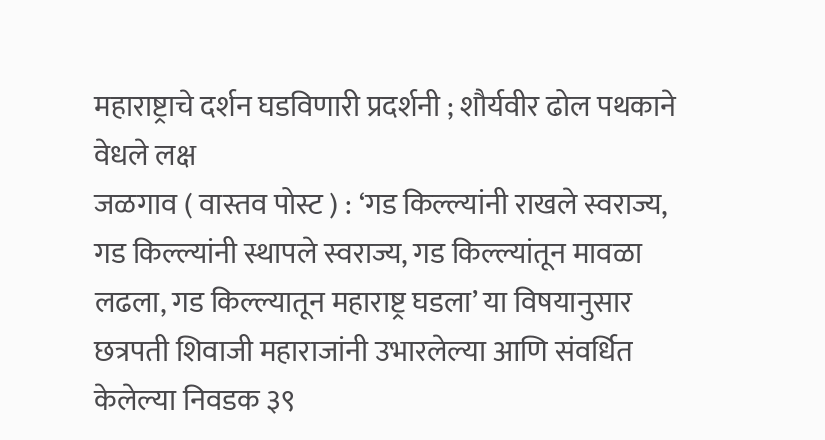महाराष्ट्राचे दर्शन घडविणारी प्रदर्शनी ; शौर्यवीर ढोल पथकाने वेधले लक्ष
जळगाव ( वास्तव पोस्ट ) : ‘गड किल्ल्यांनी राखले स्वराज्य, गड किल्ल्यांनी स्थापले स्वराज्य, गड किल्ल्यांतून मावळा लढला, गड किल्ल्यातून महाराष्ट्र घडला’ या विषयानुसार छत्रपती शिवाजी महाराजांनी उभारलेल्या आणि संवर्धित केलेल्या निवडक ३९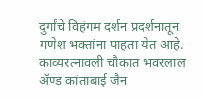दुर्गांचे विहंगम दर्शन प्रदर्शनातून गणेश भक्तांना पाहता येत आहे. काव्यरत्नावली चौकात भवरलाल ॲण्ड कांताबाई जैन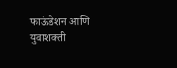फाऊंडेशन आणि युवाशक्ती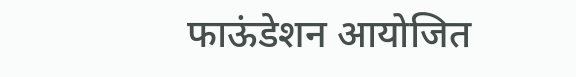फाऊंडेशन आयोजित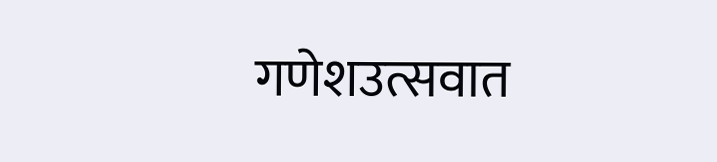गणेशउत्सवात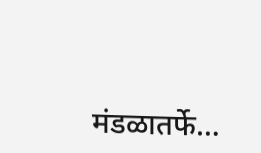मंडळातर्फे…